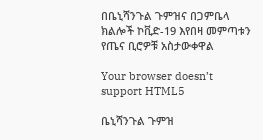በቤኒሻንጉል ጉምዝና በጋምቤላ ክልሎች ኮቪድ-19 እየበዛ መምጣቱን የጤና ቢሮዎቹ አስታውቀዋል

Your browser doesn’t support HTML5

ቤኒሻንጉል ጉምዝ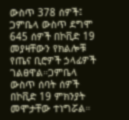ውስጥ 378 ሰዎች፤ ጋምቤላ ውስጥ ደግሞ 645 ሰዎች በኮቪድ 19 መያዛቸውን የክልሎቹ የጤና ቢሮዎች ኃላፊዎች ገልፀዋል።ጋምቤላ ውስጥ ሰባት ሰዎች በኮቪድ 19 ምክንያት መሞታቸው ተነግሯል።